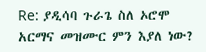Re: ያዲሳባ ጉራጌ ስለ ኦሮሞ አርማና መዝሙር ምን እያለ ነው?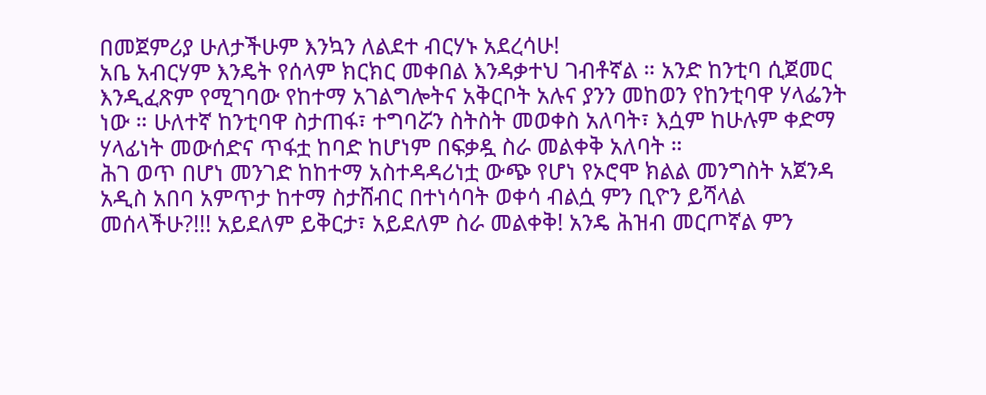በመጀምሪያ ሁለታችሁም እንኳን ለልደተ ብርሃኑ አደረሳሁ!
አቤ አብርሃም እንዴት የሰላም ክርክር መቀበል እንዳቃተህ ገብቶኛል ። አንድ ከንቲባ ሲጀመር እንዲፈጽም የሚገባው የከተማ አገልግሎትና አቅርቦት አሉና ያንን መከወን የከንቲባዋ ሃላፌንት ነው ። ሁለተኛ ከንቲባዋ ስታጠፋ፣ ተግባሯን ስትስት መወቀስ አለባት፣ እሷም ከሁሉም ቀድማ ሃላፊነት መውሰድና ጥፋቷ ከባድ ከሆነም በፍቃዷ ስራ መልቀቅ አለባት ።
ሕገ ወጥ በሆነ መንገድ ከከተማ አስተዳዳሪነቷ ውጭ የሆነ የኦሮሞ ክልል መንግስት አጀንዳ አዲስ አበባ አምጥታ ከተማ ስታሸብር በተነሳባት ወቀሳ ብልሷ ምን ቢዮን ይሻላል መሰላችሁ?!!! አይደለም ይቅርታ፣ አይደለም ስራ መልቀቅ! አንዴ ሕዝብ መርጦኛል ምን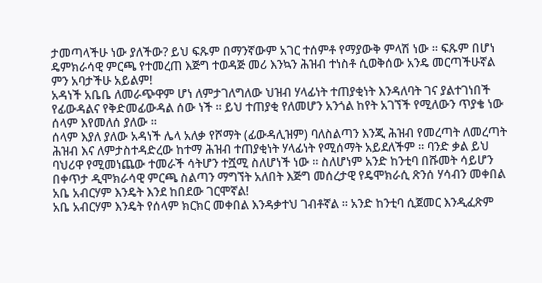ታመጣላችሁ ነው ያለችው? ይህ ፍጹም በማንኛውም አገር ተሰምቶ የማያውቅ ምላሽ ነው ። ፍጹም በሆነ ዴምክራሳዊ ምርጫ የተመረጠ እጅግ ተወዳጅ መሪ እንኳን ሕዝብ ተነስቶ ሲወቅሰው አንዴ መርጣችሁኛል ምን አባታችሁ አይልም!
አዳነች አቤቤ ለመራጭዋም ሆነ ለምታገለግለው ህዝብ ሃላፊነት ተጠያቂነት እንዳለባት ገና ያልተገነበች የፊውዳልና የቅድመፊውዳል ሰው ነች ። ይህ ተጠያቂ የለመሆን አንጎል ከየት አገኘች የሚለውን ጥያቄ ነው ሰላም እየመለሰ ያለው ።
ሰላም እያለ ያለው አዳነች ሌላ አለቃ የሾማት (ፊውዳሊዝም) ባለስልጣን እንጂ ሕዝብ የመረጣት ለመረጣት ሕዝብ እና ለምታስተዳድረው ከተማ ሕዝብ ተጠያቂነት ሃላፊነት የሚሰማት አይደለችም ። ባንድ ቃል ይህ ባህሪዋ የሚመነጨው ተመራች ሳትሆን ተሿሚ ስለሆነች ነው ። ስለሆነም አንድ ከንቲባ በሹመት ሳይሆን በቀጥታ ዲሞክራሳዊ ምርጫ ስልጣን ማግኘት አለበት እጅግ መሰረታዊ የዴሞክራሲ ጽንሰ ሃሳብን መቀበል አቤ አብርሃም እንዴት እንደ ከበደው ገርሞኛል!
አቤ አብርሃም እንዴት የሰላም ክርክር መቀበል እንዳቃተህ ገብቶኛል ። አንድ ከንቲባ ሲጀመር እንዲፈጽም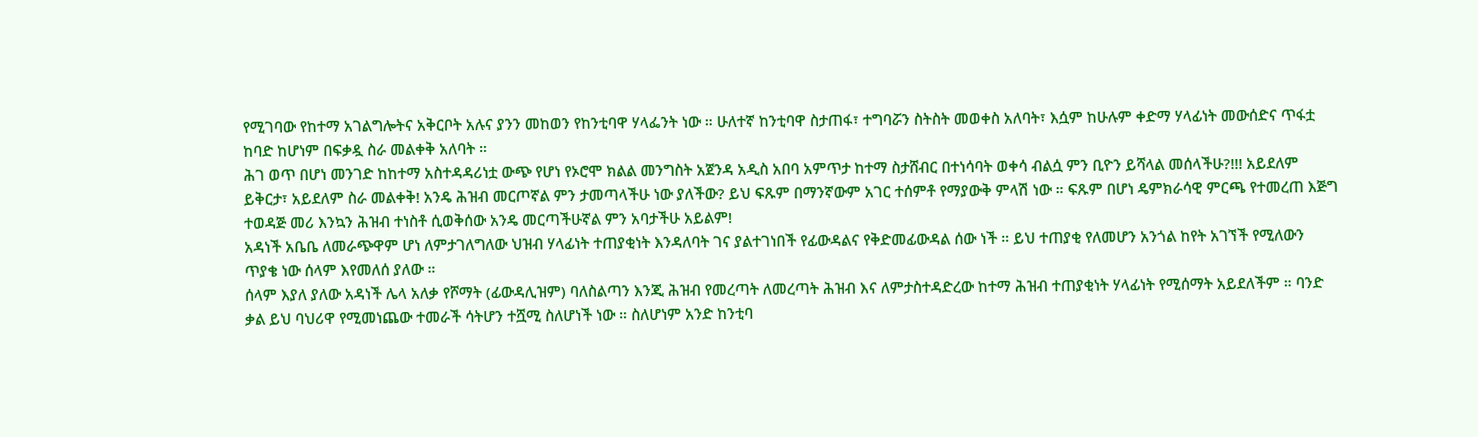የሚገባው የከተማ አገልግሎትና አቅርቦት አሉና ያንን መከወን የከንቲባዋ ሃላፌንት ነው ። ሁለተኛ ከንቲባዋ ስታጠፋ፣ ተግባሯን ስትስት መወቀስ አለባት፣ እሷም ከሁሉም ቀድማ ሃላፊነት መውሰድና ጥፋቷ ከባድ ከሆነም በፍቃዷ ስራ መልቀቅ አለባት ።
ሕገ ወጥ በሆነ መንገድ ከከተማ አስተዳዳሪነቷ ውጭ የሆነ የኦሮሞ ክልል መንግስት አጀንዳ አዲስ አበባ አምጥታ ከተማ ስታሸብር በተነሳባት ወቀሳ ብልሷ ምን ቢዮን ይሻላል መሰላችሁ?!!! አይደለም ይቅርታ፣ አይደለም ስራ መልቀቅ! አንዴ ሕዝብ መርጦኛል ምን ታመጣላችሁ ነው ያለችው? ይህ ፍጹም በማንኛውም አገር ተሰምቶ የማያውቅ ምላሽ ነው ። ፍጹም በሆነ ዴምክራሳዊ ምርጫ የተመረጠ እጅግ ተወዳጅ መሪ እንኳን ሕዝብ ተነስቶ ሲወቅሰው አንዴ መርጣችሁኛል ምን አባታችሁ አይልም!
አዳነች አቤቤ ለመራጭዋም ሆነ ለምታገለግለው ህዝብ ሃላፊነት ተጠያቂነት እንዳለባት ገና ያልተገነበች የፊውዳልና የቅድመፊውዳል ሰው ነች ። ይህ ተጠያቂ የለመሆን አንጎል ከየት አገኘች የሚለውን ጥያቄ ነው ሰላም እየመለሰ ያለው ።
ሰላም እያለ ያለው አዳነች ሌላ አለቃ የሾማት (ፊውዳሊዝም) ባለስልጣን እንጂ ሕዝብ የመረጣት ለመረጣት ሕዝብ እና ለምታስተዳድረው ከተማ ሕዝብ ተጠያቂነት ሃላፊነት የሚሰማት አይደለችም ። ባንድ ቃል ይህ ባህሪዋ የሚመነጨው ተመራች ሳትሆን ተሿሚ ስለሆነች ነው ። ስለሆነም አንድ ከንቲባ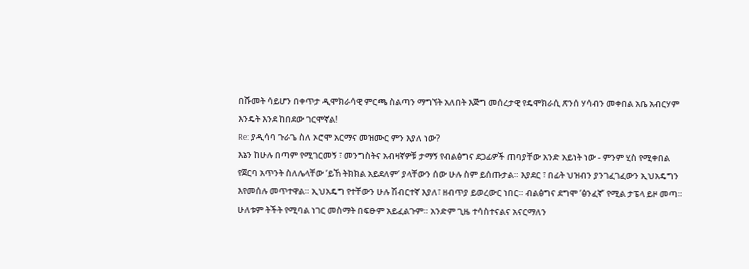በሹመት ሳይሆን በቀጥታ ዲሞክራሳዊ ምርጫ ስልጣን ማግኘት አለበት እጅግ መሰረታዊ የዴሞክራሲ ጽንሰ ሃሳብን መቀበል አቤ አብርሃም እንዴት እንደ ከበደው ገርሞኛል!
Re: ያዲሳባ ጉራጌ ስለ ኦሮሞ አርማና መዝሙር ምን እያለ ነው?
እኔን ከሁሉ በጣም የሚገርመኝ ፣ መንግስትና አብዛኛዎቹ ታማኝ የብልፅግና ደጋፊዎች ጠባያቸው አንድ አይነት ነው - ምንም ሂስ የሚቀበል የጀርባ አጥንት ስለሌላቸው ‘ይኸ ትክክል አይደለም‘ ያላቸውን ሰው ሁሉ ስም ይሰጡታል። እያደር ፣ በፊት ህዝብን ያንገፈገፈውን ኢህአዴግን እየመሰሉ መጥተዋል። ኢህአዴግ የተቸውን ሁሉ ሽብርተኛ እያለ፣ ዘብጥያ ይወረውር ነበር። ብልፅግና ደግሞ ‘ፅንፈኛ’ የሚል ታፔላ ይዞ መጣ። ሁለቱም ትችት የሚባል ነገር መስማት በፍፁም አይፈልጉም። አንድም ጊዜ ተሳስተናልና አናርማለን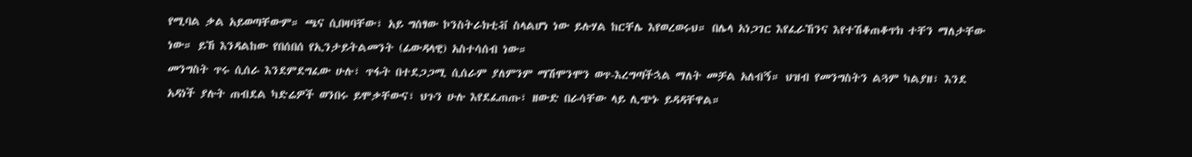የሚባል ቃል አይወጣቸውም። ጫና ሲበዛባቸው፣ አይ ግሰፃው ኮንስትራክቲቭ ስላልሆነ ነው ይሉሃል ከርቸሌ እየወረወሩህ። በሌላ አነጋገር እየፈራኸንና እየተሽቆጠቆጥክ ተቸን ማለታቸው ነው። ይኸ እንዳልከው የበሰበሰ የኢንታይትልመንት (ፊውዳላዊ) አስተሳሰብ ነው።
መንግስት ጥሩ ሲሰራ እንደምደግፈው ሁሉ፣ ጥፋት በተደጋጋሚ ሲሰራም ያለምንም ማሽሞንሞን ወጥ-እረግጣችኋል ማለት መቻል አለብኝ። ህዝብ የመንግስትን ልጓም ካልያዘ፣ እንደ አዳነች ያሉት ጠብደል ካድሬዎች ወንበሩ ይሞቃቸውና፣ ህጉን ሁሉ እየደፈጠጡ፣ ዘውድ በራሳቸው ላይ ሊጭኑ ይዳዳቸዋል።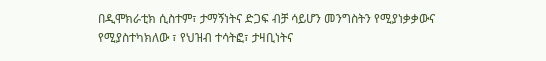በዲሞክራቲክ ሲስተም፣ ታማኝነትና ድጋፍ ብቻ ሳይሆን መንግስትን የሚያነቃቃውና የሚያስተካክለው ፣ የህዝብ ተሳትፎ፣ ታዛቢነትና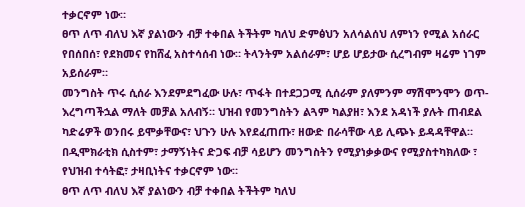ተቃርኖም ነው።
ፀጥ ለጥ ብለህ እኛ ያልነውን ብቻ ተቀበል ትችትም ካለህ ድምፅህን አለሳልሰህ ለምነን የሚል አሰራር የበሰበሰ፣ የደክመና የከሸፈ አስተሳሰብ ነው። ትላንትም አልሰራም፣ ሆይ ሆይታው ሲረግብም ዛሬም ነገም አይሰራም።
መንግስት ጥሩ ሲሰራ እንደምደግፈው ሁሉ፣ ጥፋት በተደጋጋሚ ሲሰራም ያለምንም ማሽሞንሞን ወጥ-እረግጣችኋል ማለት መቻል አለብኝ። ህዝብ የመንግስትን ልጓም ካልያዘ፣ እንደ አዳነች ያሉት ጠብደል ካድሬዎች ወንበሩ ይሞቃቸውና፣ ህጉን ሁሉ እየደፈጠጡ፣ ዘውድ በራሳቸው ላይ ሊጭኑ ይዳዳቸዋል። በዲሞክራቲክ ሲስተም፣ ታማኝነትና ድጋፍ ብቻ ሳይሆን መንግስትን የሚያነቃቃውና የሚያስተካክለው ፣ የህዝብ ተሳትፎ፣ ታዛቢነትና ተቃርኖም ነው።
ፀጥ ለጥ ብለህ እኛ ያልነውን ብቻ ተቀበል ትችትም ካለህ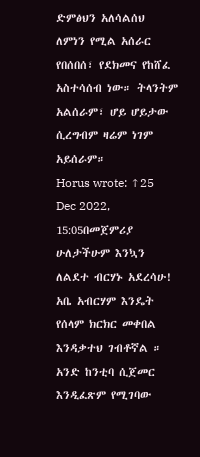ድምፅህን አለሳልሰህ ለምነን የሚል አሰራር የበሰበሰ፣ የደክመና የከሸፈ አስተሳሰብ ነው። ትላንትም አልሰራም፣ ሆይ ሆይታው ሲረግብም ዛሬም ነገም አይሰራም።
Horus wrote: ↑25 Dec 2022, 15:05በመጀምሪያ ሁለታችሁም እንኳን ለልደተ ብርሃኑ አደረሳሁ!
አቤ አብርሃም እንዴት የሰላም ክርክር መቀበል እንዳቃተህ ገብቶኛል ። አንድ ከንቲባ ሲጀመር እንዲፈጽም የሚገባው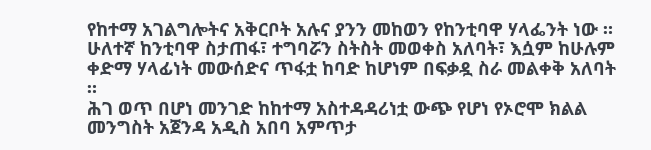የከተማ አገልግሎትና አቅርቦት አሉና ያንን መከወን የከንቲባዋ ሃላፌንት ነው ። ሁለተኛ ከንቲባዋ ስታጠፋ፣ ተግባሯን ስትስት መወቀስ አለባት፣ እሷም ከሁሉም ቀድማ ሃላፊነት መውሰድና ጥፋቷ ከባድ ከሆነም በፍቃዷ ስራ መልቀቅ አለባት ።
ሕገ ወጥ በሆነ መንገድ ከከተማ አስተዳዳሪነቷ ውጭ የሆነ የኦሮሞ ክልል መንግስት አጀንዳ አዲስ አበባ አምጥታ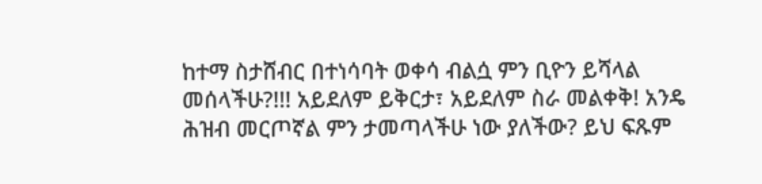ከተማ ስታሸብር በተነሳባት ወቀሳ ብልሷ ምን ቢዮን ይሻላል መሰላችሁ?!!! አይደለም ይቅርታ፣ አይደለም ስራ መልቀቅ! አንዴ ሕዝብ መርጦኛል ምን ታመጣላችሁ ነው ያለችው? ይህ ፍጹም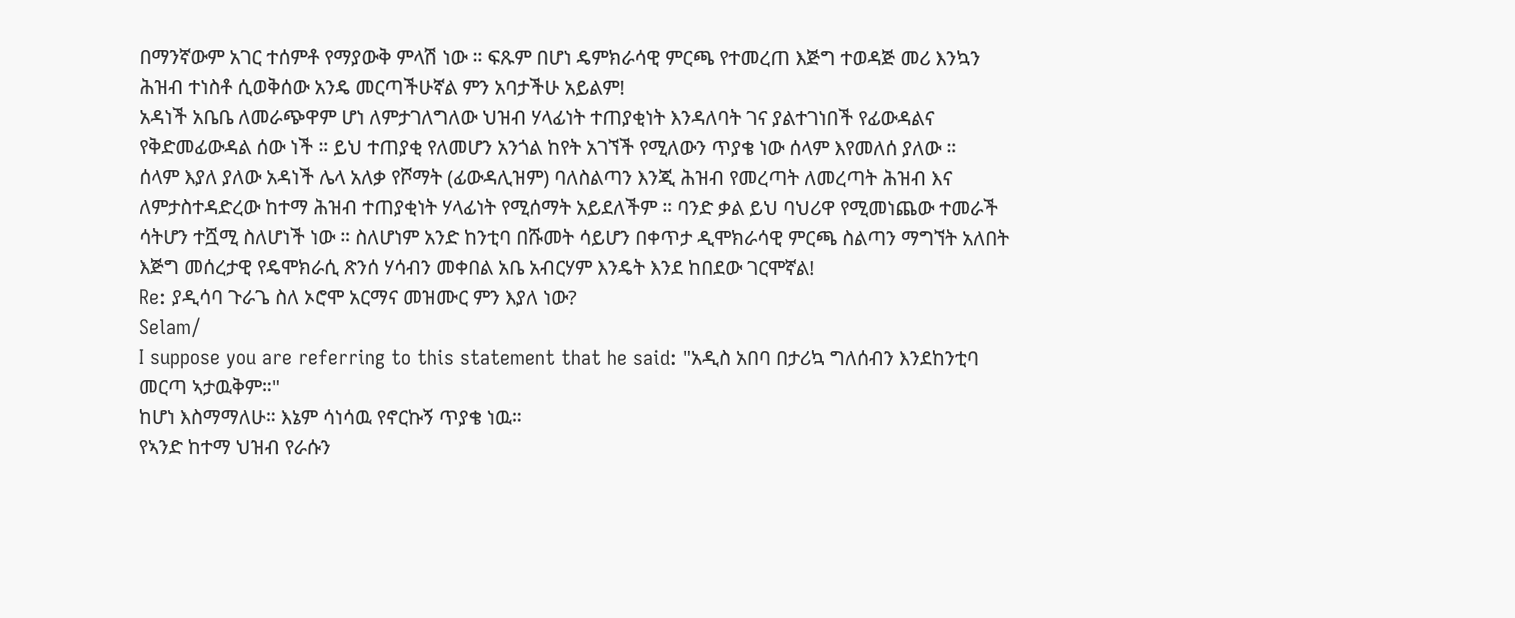በማንኛውም አገር ተሰምቶ የማያውቅ ምላሽ ነው ። ፍጹም በሆነ ዴምክራሳዊ ምርጫ የተመረጠ እጅግ ተወዳጅ መሪ እንኳን ሕዝብ ተነስቶ ሲወቅሰው አንዴ መርጣችሁኛል ምን አባታችሁ አይልም!
አዳነች አቤቤ ለመራጭዋም ሆነ ለምታገለግለው ህዝብ ሃላፊነት ተጠያቂነት እንዳለባት ገና ያልተገነበች የፊውዳልና የቅድመፊውዳል ሰው ነች ። ይህ ተጠያቂ የለመሆን አንጎል ከየት አገኘች የሚለውን ጥያቄ ነው ሰላም እየመለሰ ያለው ።
ሰላም እያለ ያለው አዳነች ሌላ አለቃ የሾማት (ፊውዳሊዝም) ባለስልጣን እንጂ ሕዝብ የመረጣት ለመረጣት ሕዝብ እና ለምታስተዳድረው ከተማ ሕዝብ ተጠያቂነት ሃላፊነት የሚሰማት አይደለችም ። ባንድ ቃል ይህ ባህሪዋ የሚመነጨው ተመራች ሳትሆን ተሿሚ ስለሆነች ነው ። ስለሆነም አንድ ከንቲባ በሹመት ሳይሆን በቀጥታ ዲሞክራሳዊ ምርጫ ስልጣን ማግኘት አለበት እጅግ መሰረታዊ የዴሞክራሲ ጽንሰ ሃሳብን መቀበል አቤ አብርሃም እንዴት እንደ ከበደው ገርሞኛል!
Re: ያዲሳባ ጉራጌ ስለ ኦሮሞ አርማና መዝሙር ምን እያለ ነው?
Selam/
I suppose you are referring to this statement that he said: "አዲስ አበባ በታሪኳ ግለሰብን እንደከንቲባ መርጣ ኣታዉቅም።"
ከሆነ እስማማለሁ። እኔም ሳነሳዉ የኖርኩኝ ጥያቄ ነዉ።
የኣንድ ከተማ ህዝብ የራሱን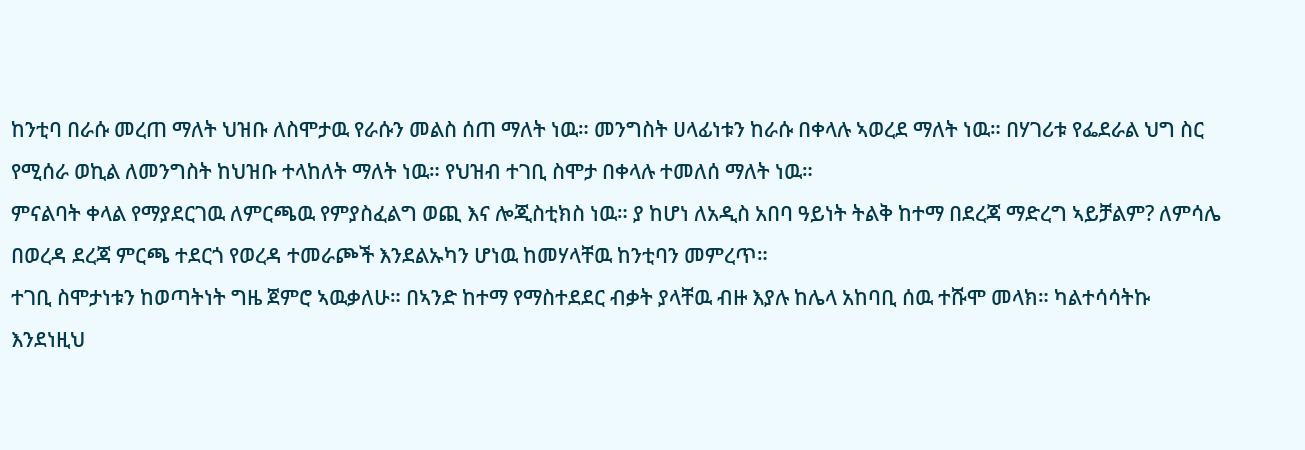ከንቲባ በራሱ መረጠ ማለት ህዝቡ ለስሞታዉ የራሱን መልስ ሰጠ ማለት ነዉ። መንግስት ሀላፊነቱን ከራሱ በቀላሉ ኣወረደ ማለት ነዉ። በሃገሪቱ የፌደራል ህግ ስር የሚሰራ ወኪል ለመንግስት ከህዝቡ ተላከለት ማለት ነዉ። የህዝብ ተገቢ ስሞታ በቀላሉ ተመለሰ ማለት ነዉ።
ምናልባት ቀላል የማያደርገዉ ለምርጫዉ የምያስፈልግ ወጪ እና ሎጂስቲክስ ነዉ። ያ ከሆነ ለአዲስ አበባ ዓይነት ትልቅ ከተማ በደረጃ ማድረግ ኣይቻልም? ለምሳሌ በወረዳ ደረጃ ምርጫ ተደርጎ የወረዳ ተመራጮች እንደልኡካን ሆነዉ ከመሃላቸዉ ከንቲባን መምረጥ።
ተገቢ ስሞታነቱን ከወጣትነት ግዜ ጀምሮ ኣዉቃለሁ። በኣንድ ከተማ የማስተደደር ብቃት ያላቸዉ ብዙ እያሉ ከሌላ አከባቢ ሰዉ ተሹሞ መላክ። ካልተሳሳትኩ እንደነዚህ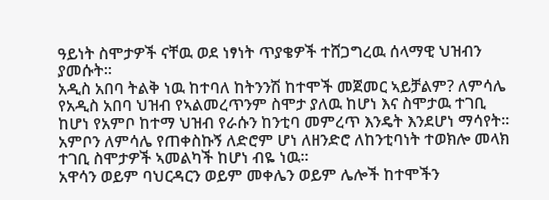ዓይነት ስሞታዎች ናቸዉ ወደ ነፃነት ጥያቄዎች ተሸጋግረዉ ሰላማዊ ህዝብን ያመሱት።
አዲስ አበባ ትልቅ ነዉ ከተባለ ከትንንሽ ከተሞች መጀመር ኣይቻልም? ለምሳሌ የአዲስ አበባ ህዝብ የኣልመረጥንም ስሞታ ያለዉ ከሆነ እና ስሞታዉ ተገቢ ከሆነ የአምቦ ከተማ ህዝብ የራሱን ከንቲባ መምረጥ እንዴት እንደሆነ ማሳየት። አምቦን ለምሳሌ የጠቀስኩኝ ለድሮም ሆነ ለዘንድሮ ለከንቲባነት ተወክሎ መላክ ተገቢ ስሞታዎች ኣመልካች ከሆነ ብዬ ነዉ።
አዋሳን ወይም ባህርዳርን ወይም መቀሌን ወይም ሌሎች ከተሞችን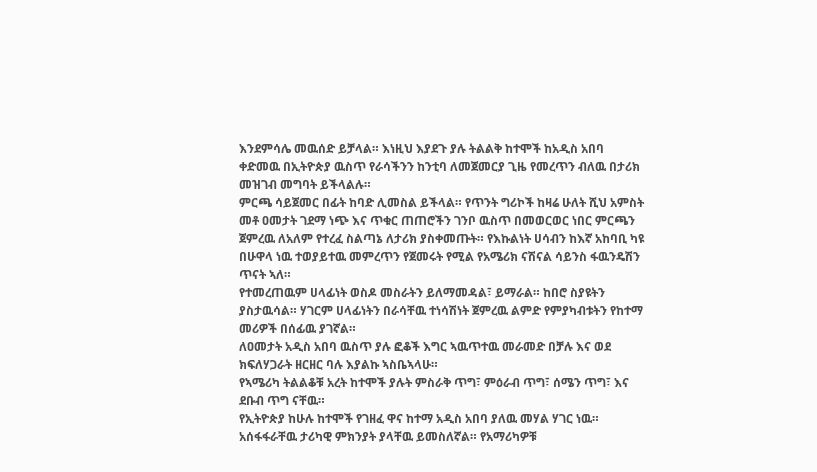እንደምሳሌ መዉሰድ ይቻላል። እነዚህ እያደጉ ያሉ ትልልቅ ከተሞች ከአዲስ አበባ ቀድመዉ በኢትዮጵያ ዉስጥ የራሳችንን ከንቲባ ለመጀመርያ ጊዜ የመረጥን ብለዉ በታሪክ መዝገብ መግባት ይችላልሉ።
ምርጫ ሳይጀመር በፊት ከባድ ሊመስል ይችላል። የጥንት ግሪኮች ከዛሬ ሁለት ሺህ አምስት መቶ ዐመታት ገደማ ነጭ እና ጥቁር ጠጠሮችን ገንቦ ዉስጥ በመወርወር ነበር ምርጫን ጀምረዉ ለአለም የተረፈ ስልጣኔ ለታሪክ ያስቀመጡት። የእኩልነት ሀሳብን ከእኛ አከባቢ ካዩ በሁዋላ ነዉ ተወያይተዉ መምረጥን የጀመሩት የሚል የአሜሪክ ናሽናል ሳይንስ ፋዉንዴሽን ጥናት ኣለ።
የተመረጠዉም ሀላፊነት ወስዶ መስራትን ይለማመዳል፣ ይማራል። ከበሮ ስያዩትን ያስታዉሳል። ሃገርም ሀላፊነትን በራሳቸዉ ተነሳሽነት ጀምረዉ ልምድ የምያካብቱትን የከተማ መሪዎች በሰፊዉ ያገኛል።
ለዐመታት አዲስ አበባ ዉስጥ ያሉ ፎቆች እግር ኣዉጥተዉ መራመድ በቻሉ እና ወደ ክፍለሃጋራት ዘርዘር ባሉ እያልኩ ኣስቤኣላሁ።
የኣሜሪካ ትልልቆቹ አረት ከተሞች ያሉት ምስራቅ ጥግ፣ ምዕራብ ጥግ፣ ሰሜን ጥግ፣ እና ደቡብ ጥግ ናቸዉ።
የኢትዮጵያ ከሁሉ ከተሞች የገዘፈ ዋና ከተማ አዲስ አበባ ያለዉ መሃል ሃገር ነዉ።
አሰፋፋራቸዉ ታሪካዊ ምክንያት ያላቸዉ ይመስለኛል። የአማሪካዎቹ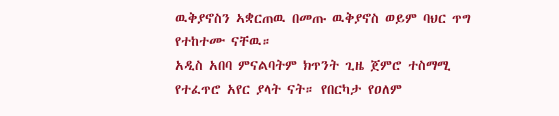ዉቅያኖስን ኣቋርጠዉ በመጡ ዉቅያኖስ ወይም ባህር ጥግ የተከተሙ ናቸዉ።
አዲስ አበባ ምናልባትም ክጥንት ጊዜ ጀምሮ ተስማሚ የተፈጥሮ አየር ያላት ናት። የበርካታ የዐለም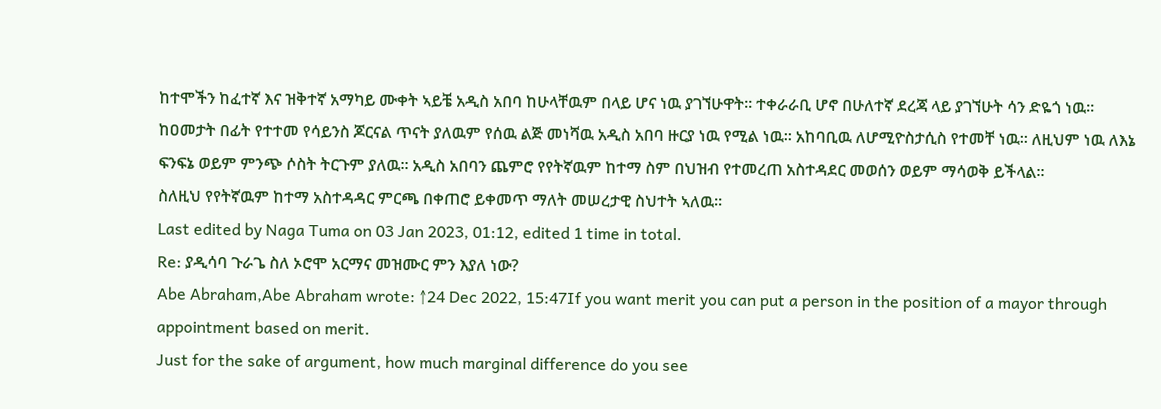ከተሞችን ከፈተኛ እና ዝቅተኛ አማካይ ሙቀት ኣይቼ አዲስ አበባ ከሁላቸዉም በላይ ሆና ነዉ ያገኘሁዋት። ተቀራራቢ ሆኖ በሁለተኛ ደረጃ ላይ ያገኘሁት ሳን ድዬጎ ነዉ።
ከዐመታት በፊት የተተመ የሳይንስ ጆርናል ጥናት ያለዉም የሰዉ ልጅ መነሻዉ አዲስ አበባ ዙርያ ነዉ የሚል ነዉ። አከባቢዉ ለሆሚዮስታሲስ የተመቸ ነዉ። ለዚህም ነዉ ለእኔ ፍንፍኔ ወይም ምንጭ ሶስት ትርጉም ያለዉ። አዲስ አበባን ጨምሮ የየትኛዉም ከተማ ስም በህዝብ የተመረጠ አስተዳደር መወሰን ወይም ማሳወቅ ይችላል።
ስለዚህ የየትኛዉም ከተማ አስተዳዳር ምርጫ በቀጠሮ ይቀመጥ ማለት መሠረታዊ ስህተት ኣለዉ።
Last edited by Naga Tuma on 03 Jan 2023, 01:12, edited 1 time in total.
Re: ያዲሳባ ጉራጌ ስለ ኦሮሞ አርማና መዝሙር ምን እያለ ነው?
Abe Abraham,Abe Abraham wrote: ↑24 Dec 2022, 15:47If you want merit you can put a person in the position of a mayor through appointment based on merit.
Just for the sake of argument, how much marginal difference do you see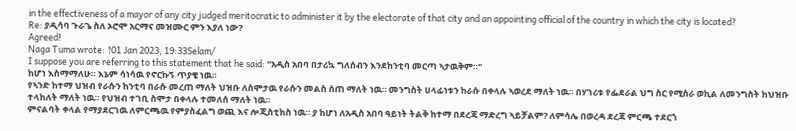in the effectiveness of a mayor of any city judged meritocratic to administer it by the electorate of that city and an appointing official of the country in which the city is located?
Re: ያዲሳባ ጉራጌ ስለ ኦሮሞ አርማና መዝሙር ምን እያለ ነው?
Agreed!
Naga Tuma wrote: ↑01 Jan 2023, 19:33Selam/
I suppose you are referring to this statement that he said: "አዲስ አበባ በታሪኳ ግለሰብን እንደከንቲባ መርጣ ኣታዉቅም።"
ከሆነ እስማማለሁ። እኔም ሳነሳዉ የኖርኩኝ ጥያቄ ነዉ።
የኣንድ ከተማ ህዝብ የራሱን ከንቲባ በራሱ መረጠ ማለት ህዝቡ ለስሞታዉ የራሱን መልስ ሰጠ ማለት ነዉ። መንግስት ሀላፊነቱን ከራሱ በቀላሉ ኣወረደ ማለት ነዉ። በሃገሪቱ የፌደራል ህግ ስር የሚሰራ ወኪል ለመንግስት ከህዝቡ ተላከለት ማለት ነዉ። የህዝብ ተገቢ ስሞታ በቀላሉ ተመለሰ ማለት ነዉ።
ምናልባት ቀላል የማያደርገዉ ለምርጫዉ የምያስፈልግ ወጪ እና ሎጂስቲክስ ነዉ። ያ ከሆነ ለአዲስ አበባ ዓይነት ትልቅ ከተማ በደረጃ ማድረግ ኣይቻልም? ለምሳሌ በወረዳ ደረጃ ምርጫ ተደርጎ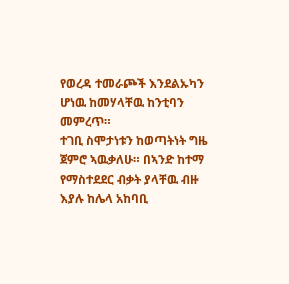የወረዳ ተመራጮች እንደልኡካን ሆነዉ ከመሃላቸዉ ከንቲባን መምረጥ።
ተገቢ ስሞታነቱን ከወጣትነት ግዜ ጀምሮ ኣዉቃለሁ። በኣንድ ከተማ የማስተደደር ብቃት ያላቸዉ ብዙ እያሉ ከሌላ አከባቢ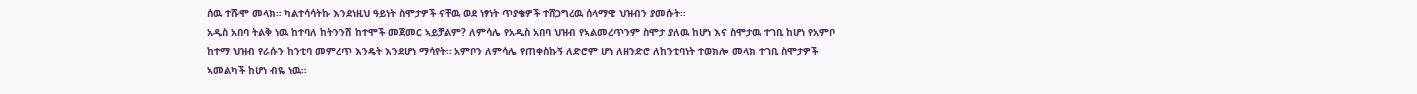ሰዉ ተሹሞ መላክ። ካልተሳሳትኩ እንደነዚህ ዓይነት ስሞታዎች ናቸዉ ወደ ነፃነት ጥያቄዎች ተሸጋግረዉ ሰላማዊ ህዝብን ያመሱት።
አዲስ አበባ ትልቅ ነዉ ከተባለ ከትንንሽ ከተሞች መጀመር ኣይቻልም? ለምሳሌ የአዲስ አበባ ህዝብ የኣልመረጥንም ስሞታ ያለዉ ከሆነ እና ስሞታዉ ተገቢ ከሆነ የአምቦ ከተማ ህዝብ የራሱን ከንቲባ መምረጥ እንዴት እንደሆነ ማሳየት። አምቦን ለምሳሌ የጠቀስኩኝ ለድሮም ሆነ ለዘንድሮ ለከንቲባነት ተወክሎ መላክ ተገቢ ስሞታዎች ኣመልካች ከሆነ ብዬ ነዉ።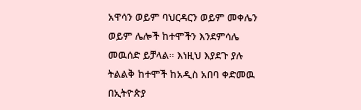አዋሳን ወይም ባህርዳርን ወይም መቀሌን ወይም ሌሎች ከተሞችን እንደምሳሌ መዉሰድ ይቻላል። እነዚህ እያደጉ ያሉ ትልልቅ ከተሞች ከአዲስ አበባ ቀድመዉ በኢትዮጵያ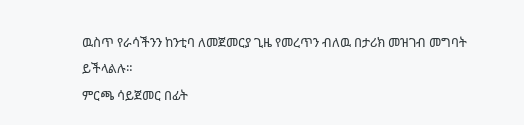ዉስጥ የራሳችንን ከንቲባ ለመጀመርያ ጊዜ የመረጥን ብለዉ በታሪክ መዝገብ መግባት ይችላልሉ።
ምርጫ ሳይጀመር በፊት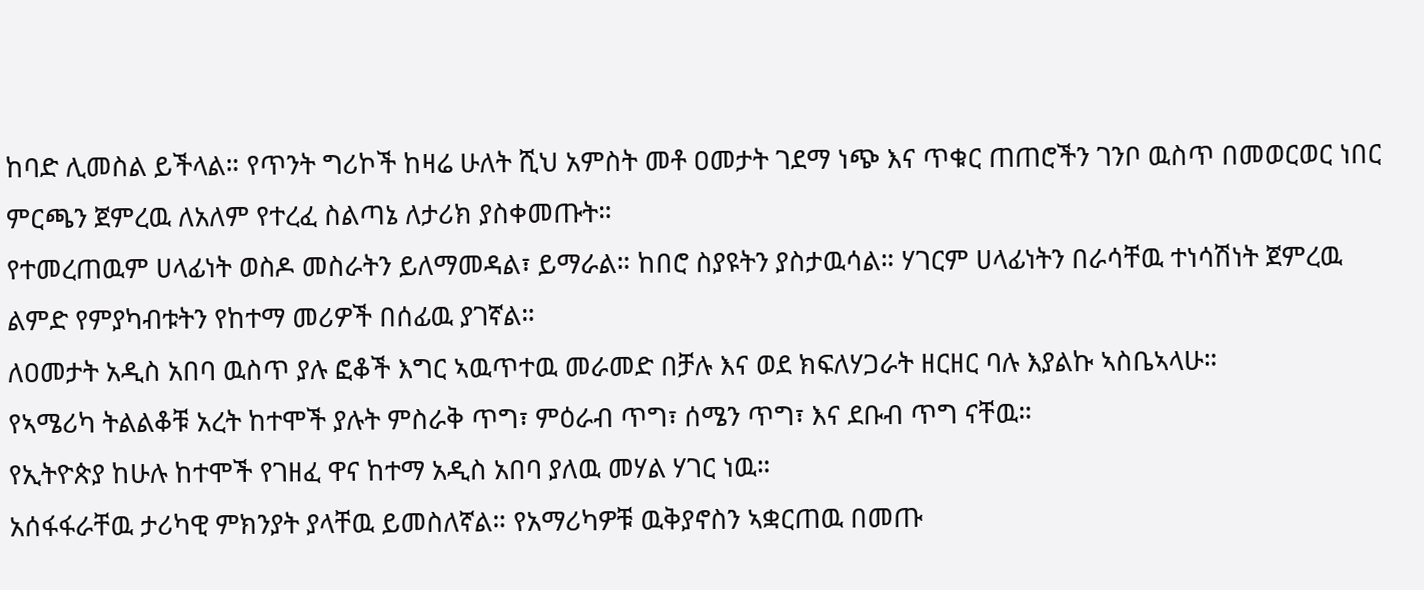ከባድ ሊመስል ይችላል። የጥንት ግሪኮች ከዛሬ ሁለት ሺህ አምስት መቶ ዐመታት ገደማ ነጭ እና ጥቁር ጠጠሮችን ገንቦ ዉስጥ በመወርወር ነበር ምርጫን ጀምረዉ ለአለም የተረፈ ስልጣኔ ለታሪክ ያስቀመጡት።
የተመረጠዉም ሀላፊነት ወስዶ መስራትን ይለማመዳል፣ ይማራል። ከበሮ ስያዩትን ያስታዉሳል። ሃገርም ሀላፊነትን በራሳቸዉ ተነሳሽነት ጀምረዉ ልምድ የምያካብቱትን የከተማ መሪዎች በሰፊዉ ያገኛል።
ለዐመታት አዲስ አበባ ዉስጥ ያሉ ፎቆች እግር ኣዉጥተዉ መራመድ በቻሉ እና ወደ ክፍለሃጋራት ዘርዘር ባሉ እያልኩ ኣስቤኣላሁ።
የኣሜሪካ ትልልቆቹ አረት ከተሞች ያሉት ምስራቅ ጥግ፣ ምዕራብ ጥግ፣ ሰሜን ጥግ፣ እና ደቡብ ጥግ ናቸዉ።
የኢትዮጵያ ከሁሉ ከተሞች የገዘፈ ዋና ከተማ አዲስ አበባ ያለዉ መሃል ሃገር ነዉ።
አሰፋፋራቸዉ ታሪካዊ ምክንያት ያላቸዉ ይመስለኛል። የአማሪካዎቹ ዉቅያኖስን ኣቋርጠዉ በመጡ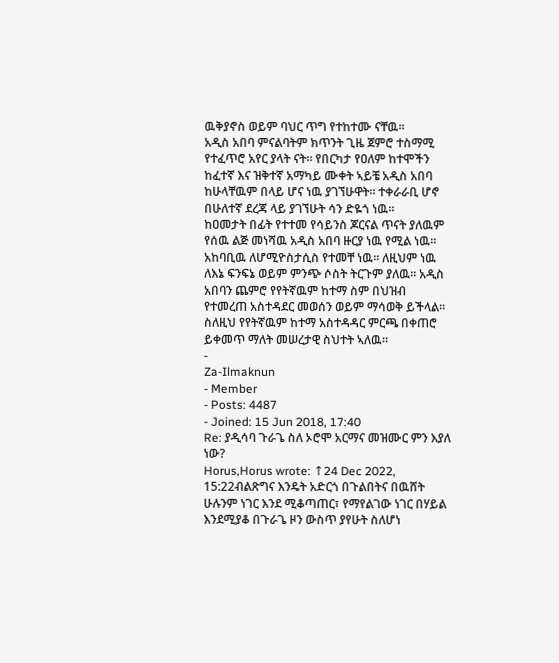ዉቅያኖስ ወይም ባህር ጥግ የተከተሙ ናቸዉ።
አዲስ አበባ ምናልባትም ክጥንት ጊዜ ጀምሮ ተስማሚ የተፈጥሮ አየር ያላት ናት። የበርካታ የዐለም ከተሞችን ከፈተኛ እና ዝቅተኛ አማካይ ሙቀት ኣይቼ አዲስ አበባ ከሁላቸዉም በላይ ሆና ነዉ ያገኘሁዋት። ተቀራራቢ ሆኖ በሁለተኛ ደረጃ ላይ ያገኘሁት ሳን ድዬጎ ነዉ።
ከዐመታት በፊት የተተመ የሳይንስ ጆርናል ጥናት ያለዉም የሰዉ ልጅ መነሻዉ አዲስ አበባ ዙርያ ነዉ የሚል ነዉ። አከባቢዉ ለሆሚዮስታሲስ የተመቸ ነዉ። ለዚህም ነዉ ለእኔ ፍንፍኔ ወይም ምንጭ ሶስት ትርጉም ያለዉ። አዲስ አበባን ጨምሮ የየትኛዉም ከተማ ስም በህዝብ የተመረጠ አስተዳደር መወሰን ወይም ማሳወቅ ይችላል።
ስለዚህ የየትኛዉም ከተማ አስተዳዳር ምርጫ በቀጠሮ ይቀመጥ ማለት መሠረታዊ ስህተት ኣለዉ።
-
Za-Ilmaknun
- Member
- Posts: 4487
- Joined: 15 Jun 2018, 17:40
Re: ያዲሳባ ጉራጌ ስለ ኦሮሞ አርማና መዝሙር ምን እያለ ነው?
Horus,Horus wrote: ↑24 Dec 2022, 15:22ብልጽግና እንዴት አድርጎ በጉልበትና በዉሸት ሁሉንም ነገር እንደ ሚቆጣጠር፣ የማየልገው ነገር በሃይል እንደሚያቆ በጉራጌ ዞን ውስጥ ያየሁት ስለሆነ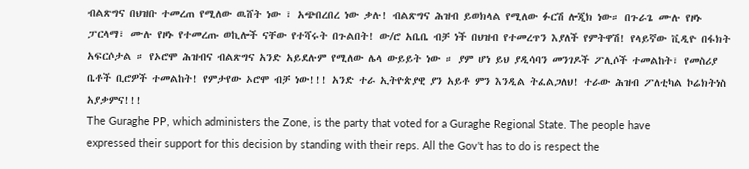ብልጽግና በህዝቡ ተመረጠ የሚለው ዉሸት ነው ፣ አጭበረበረ ነው ቃሉ! ብልጽግና ሕዝብ ይወክላል የሚለው ፉርሽ ሎጂክ ነው። በጉራጌ ሙሉ የዞኑ ፓርላማ፣ ሙሉ የዞኑ የተመረጡ ወኪሎች ናቸው የተሻሩት በጉልበት! ው/ሮ አቤቤ ብቻ ነች በህዝብ የተመረጥን እያለች የምትዋሽ! የላይኛው ቪዲዮ በፋክት አፍርሶታል ። የኦሮሞ ሕዝብና ብልጽግና አንድ አይደሉም የሚለው ሌላ ውይይት ነው ። ያም ሆነ ይህ ያዲሳባን መንገዶች ፖሊሶች ተመልከት፣ የመስሪያ ቤቶች ቢሮዎች ተመልከት! የምታየው ኦሮሞ ብቻ ነው!!! አንድ ተራ ኢትዮጵያዊ ያን አይቶ ምን እንዲል ትፈልጋለህ! ተራው ሕዝብ ፖለቲካል ኮሬክትነስ አያቃምና!!!
The Guraghe PP, which administers the Zone, is the party that voted for a Guraghe Regional State. The people have expressed their support for this decision by standing with their reps. All the Gov't has to do is respect the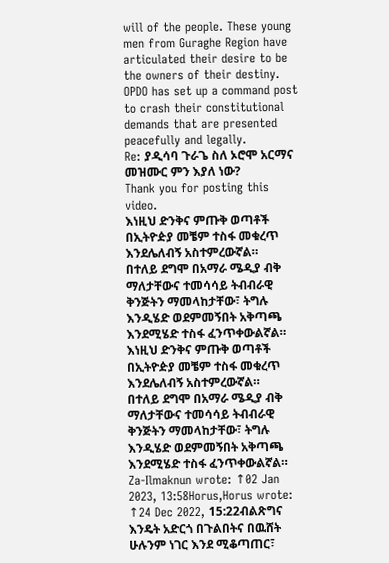will of the people. These young men from Guraghe Region have articulated their desire to be the owners of their destiny. OPDO has set up a command post to crash their constitutional demands that are presented peacefully and legally.
Re: ያዲሳባ ጉራጌ ስለ ኦሮሞ አርማና መዝሙር ምን እያለ ነው?
Thank you for posting this video.
እነዚህ ድንቅና ምጡቅ ወጣቶች በኢትዮዽያ መቼም ተስፋ መቁረጥ እንደሌለብኝ አስተምረውኛል።
በተለይ ደግሞ በአማራ ሜዲያ ብቅ ማለታቸውና ተመሳሳይ ትብብራዊ ቅንጅትን ማመላከታቸው፣ ትግሉ እንዲሄድ ወደምመኝበት አቅጣጫ እንደሚሄድ ተስፋ ፈንጥቀውልኛል።
እነዚህ ድንቅና ምጡቅ ወጣቶች በኢትዮዽያ መቼም ተስፋ መቁረጥ እንደሌለብኝ አስተምረውኛል።
በተለይ ደግሞ በአማራ ሜዲያ ብቅ ማለታቸውና ተመሳሳይ ትብብራዊ ቅንጅትን ማመላከታቸው፣ ትግሉ እንዲሄድ ወደምመኝበት አቅጣጫ እንደሚሄድ ተስፋ ፈንጥቀውልኛል።
Za-Ilmaknun wrote: ↑02 Jan 2023, 13:58Horus,Horus wrote: ↑24 Dec 2022, 15:22ብልጽግና እንዴት አድርጎ በጉልበትና በዉሸት ሁሉንም ነገር እንደ ሚቆጣጠር፣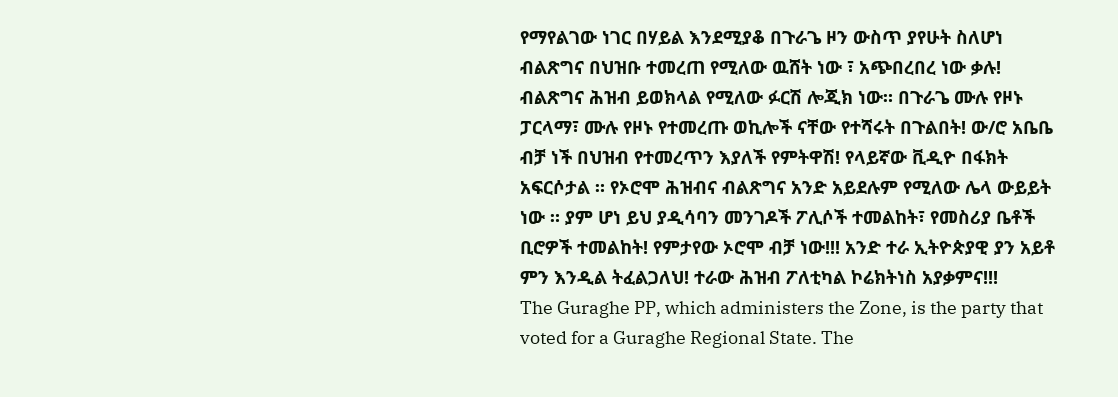የማየልገው ነገር በሃይል እንደሚያቆ በጉራጌ ዞን ውስጥ ያየሁት ስለሆነ ብልጽግና በህዝቡ ተመረጠ የሚለው ዉሸት ነው ፣ አጭበረበረ ነው ቃሉ! ብልጽግና ሕዝብ ይወክላል የሚለው ፉርሽ ሎጂክ ነው። በጉራጌ ሙሉ የዞኑ ፓርላማ፣ ሙሉ የዞኑ የተመረጡ ወኪሎች ናቸው የተሻሩት በጉልበት! ው/ሮ አቤቤ ብቻ ነች በህዝብ የተመረጥን እያለች የምትዋሽ! የላይኛው ቪዲዮ በፋክት አፍርሶታል ። የኦሮሞ ሕዝብና ብልጽግና አንድ አይደሉም የሚለው ሌላ ውይይት ነው ። ያም ሆነ ይህ ያዲሳባን መንገዶች ፖሊሶች ተመልከት፣ የመስሪያ ቤቶች ቢሮዎች ተመልከት! የምታየው ኦሮሞ ብቻ ነው!!! አንድ ተራ ኢትዮጵያዊ ያን አይቶ ምን እንዲል ትፈልጋለህ! ተራው ሕዝብ ፖለቲካል ኮሬክትነስ አያቃምና!!!
The Guraghe PP, which administers the Zone, is the party that voted for a Guraghe Regional State. The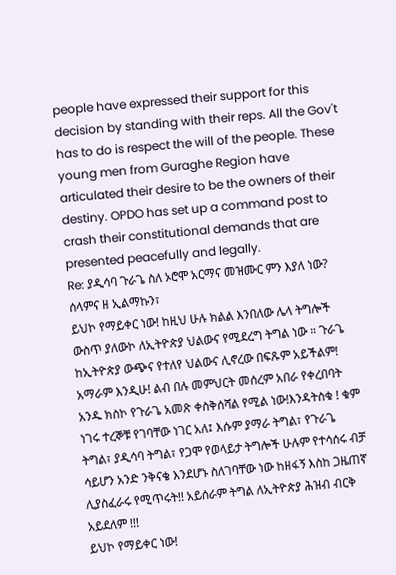people have expressed their support for this decision by standing with their reps. All the Gov't has to do is respect the will of the people. These young men from Guraghe Region have articulated their desire to be the owners of their destiny. OPDO has set up a command post to crash their constitutional demands that are presented peacefully and legally.
Re: ያዲሳባ ጉራጌ ስለ ኦሮሞ አርማና መዝሙር ምን እያለ ነው?
ሰላምና ዘ ኢልማኩን፣
ይህኮ የማይቀር ነው! ከዚህ ሁሉ ክልል እንበለው ሌላ ትግሎች ውስጥ ያለውኮ ለኢትዮጵያ ህልውና የሚደረግ ትግል ነው ። ጉራጌ ከኢትዮጵያ ውጭና የተለየ ህልውና ሊኖረው በፍጹም አይችልም! አማራም እንዲሁ! ልብ በሉ መምህርት መሰረም አበራ የቀረበባት አንዱ ክስኮ የጉራጌ አመጽ ቀስቅሰሻል የሚል ነው!እንዳትስቁ ! ቁም ነገሩ ተረኞቹ የገባቸው ነገር አለ፤ እሱም ያማራ ትግል፣ የጉራጌ ትግል፣ ያዲሳባ ትግል፣ የጋሞ የወላይታ ትግሎች ሁሉም የተሳሰሩ ብቻ ሳይሆን አንድ ንቅናቄ እንደሆኑ ስለገባቸው ነው ከዘፋኝ እስከ ጋዜጠኛ ሊያስፈራሩ የሚጥሩት!! አይሰራም ትግል ለኢትዮጵያ ሕዝብ ብርቅ አይደለም !!!
ይህኮ የማይቀር ነው!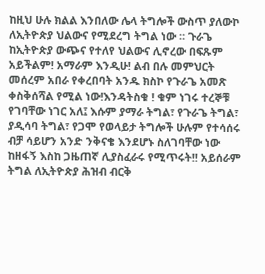ከዚህ ሁሉ ክልል እንበለው ሌላ ትግሎች ውስጥ ያለውኮ ለኢትዮጵያ ህልውና የሚደረግ ትግል ነው ። ጉራጌ ከኢትዮጵያ ውጭና የተለየ ህልውና ሊኖረው በፍጹም አይችልም! አማራም እንዲሁ! ልብ በሉ መምህርት መሰረም አበራ የቀረበባት አንዱ ክስኮ የጉራጌ አመጽ ቀስቅሰሻል የሚል ነው!እንዳትስቁ ! ቁም ነገሩ ተረኞቹ የገባቸው ነገር አለ፤ እሱም ያማራ ትግል፣ የጉራጌ ትግል፣ ያዲሳባ ትግል፣ የጋሞ የወላይታ ትግሎች ሁሉም የተሳሰሩ ብቻ ሳይሆን አንድ ንቅናቄ እንደሆኑ ስለገባቸው ነው ከዘፋኝ እስከ ጋዜጠኛ ሊያስፈራሩ የሚጥሩት!! አይሰራም ትግል ለኢትዮጵያ ሕዝብ ብርቅ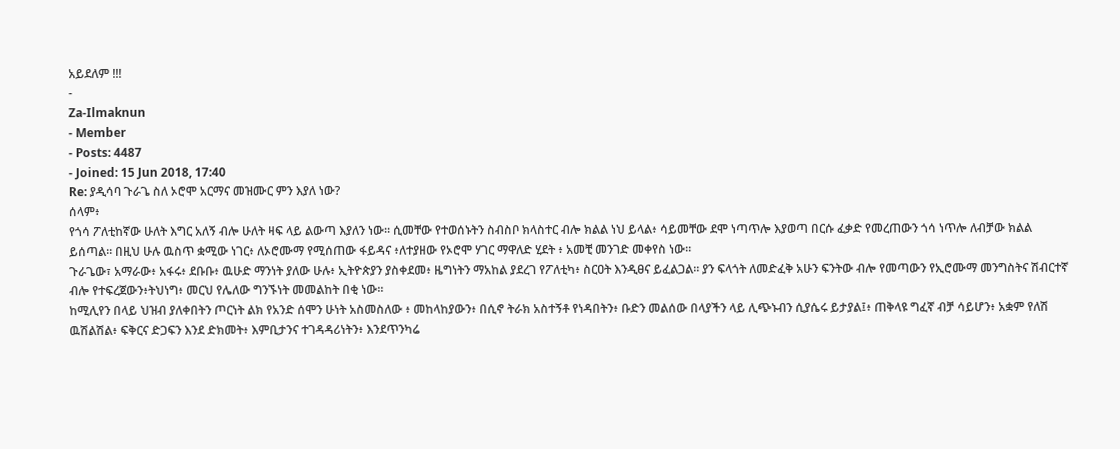አይደለም !!!
-
Za-Ilmaknun
- Member
- Posts: 4487
- Joined: 15 Jun 2018, 17:40
Re: ያዲሳባ ጉራጌ ስለ ኦሮሞ አርማና መዝሙር ምን እያለ ነው?
ሰላም፥
የጎሳ ፖለቲከኛው ሁለት እግር አለኝ ብሎ ሁለት ዛፍ ላይ ልውጣ እያለን ነው። ሲመቸው የተወሰኑትን ስብስቦ ክላስተር ብሎ ክልል ነህ ይላል፥ ሳይመቸው ደሞ ነጣጥሎ እያወጣ በርሱ ፈቃድ የመረጠውን ጎሳ ነጥሎ ለብቻው ክልል ይሰጣል። በዚህ ሁሉ ዉስጥ ቋሚው ነገር፥ ለኦሮሙማ የሚሰጠው ፋይዳና ፥ለተያዘው የኦሮሞ ሃገር ማዋለድ ሂደት ፥ አመቺ መንገድ መቀየስ ነው።
ጉራጌው፣ አማራው፥ አፋሩ፥ ደቡቡ፥ ዉሁድ ማንነት ያለው ሁሉ፥ ኢትዮጵያን ያስቀደመ፥ ዜግነትን ማአከል ያደረገ የፖለቲካ፥ ስርዐት እንዲፀና ይፈልጋል። ያን ፍላጎት ለመድፈቅ አሁን ፍንትው ብሎ የመጣውን የኢሮሙማ መንግስትና ሽብርተኛ ብሎ የተፍረጀውን፥ትህነግ፥ መርህ የሌለው ግንኙነት መመልከት በቂ ነው።
ከሚሊየን በላይ ህዝብ ያለቀበትን ጦርነት ልክ የአንድ ሰሞን ሁነት አስመስለው ፥ መከላከያውን፥ በሲኖ ትራክ አስተኝቶ የነዳበትን፥ ቡድን መልሰው በላያችን ላይ ሊጭኑብን ሲያሴሩ ይታያል፤፥ ጠቅላዩ ግፈኛ ብቻ ሳይሆን፥ አቋም የለሽ ዉሽልሽል፥ ፍቅርና ድጋፍን እንደ ድክመት፥ እምቢታንና ተገዳዳሪነትን፥ እንደጥንካሬ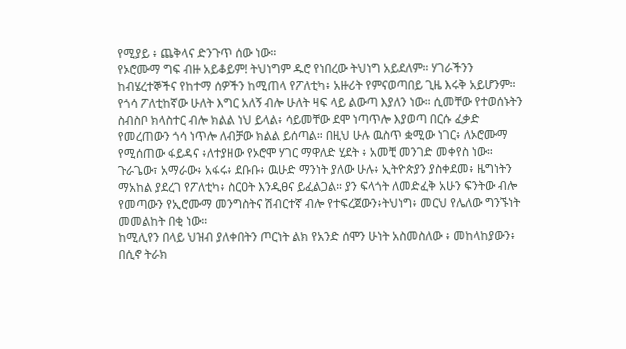የሚያይ ፥ ጨቅላና ድንጉጥ ሰው ነው።
የኦሮሙማ ግፍ ብዙ አይቆይም! ትህነግም ዱሮ የነበረው ትህነግ አይደለም። ሃገራችንን ከብሄረተኞችና የከተማ ሰዎችን ከሚጠላ የፖለቲካ፥ አዙሪት የምናወጣበይ ጊዜ እሩቅ አይሆንም።
የጎሳ ፖለቲከኛው ሁለት እግር አለኝ ብሎ ሁለት ዛፍ ላይ ልውጣ እያለን ነው። ሲመቸው የተወሰኑትን ስብስቦ ክላስተር ብሎ ክልል ነህ ይላል፥ ሳይመቸው ደሞ ነጣጥሎ እያወጣ በርሱ ፈቃድ የመረጠውን ጎሳ ነጥሎ ለብቻው ክልል ይሰጣል። በዚህ ሁሉ ዉስጥ ቋሚው ነገር፥ ለኦሮሙማ የሚሰጠው ፋይዳና ፥ለተያዘው የኦሮሞ ሃገር ማዋለድ ሂደት ፥ አመቺ መንገድ መቀየስ ነው።
ጉራጌው፣ አማራው፥ አፋሩ፥ ደቡቡ፥ ዉሁድ ማንነት ያለው ሁሉ፥ ኢትዮጵያን ያስቀደመ፥ ዜግነትን ማአከል ያደረገ የፖለቲካ፥ ስርዐት እንዲፀና ይፈልጋል። ያን ፍላጎት ለመድፈቅ አሁን ፍንትው ብሎ የመጣውን የኢሮሙማ መንግስትና ሽብርተኛ ብሎ የተፍረጀውን፥ትህነግ፥ መርህ የሌለው ግንኙነት መመልከት በቂ ነው።
ከሚሊየን በላይ ህዝብ ያለቀበትን ጦርነት ልክ የአንድ ሰሞን ሁነት አስመስለው ፥ መከላከያውን፥ በሲኖ ትራክ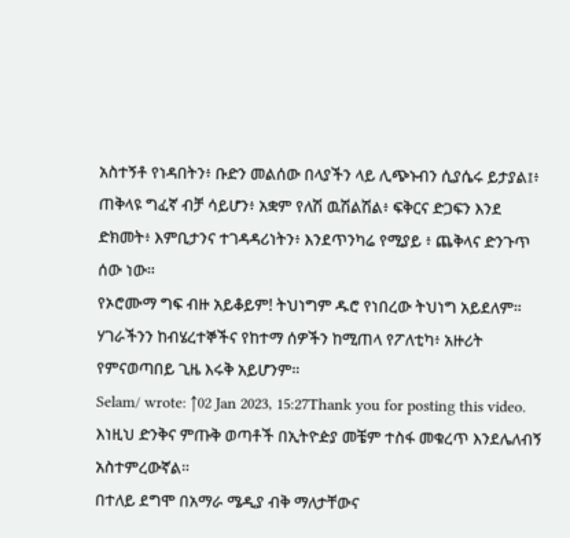አስተኝቶ የነዳበትን፥ ቡድን መልሰው በላያችን ላይ ሊጭኑብን ሲያሴሩ ይታያል፤፥ ጠቅላዩ ግፈኛ ብቻ ሳይሆን፥ አቋም የለሽ ዉሽልሽል፥ ፍቅርና ድጋፍን እንደ ድክመት፥ እምቢታንና ተገዳዳሪነትን፥ እንደጥንካሬ የሚያይ ፥ ጨቅላና ድንጉጥ ሰው ነው።
የኦሮሙማ ግፍ ብዙ አይቆይም! ትህነግም ዱሮ የነበረው ትህነግ አይደለም። ሃገራችንን ከብሄረተኞችና የከተማ ሰዎችን ከሚጠላ የፖለቲካ፥ አዙሪት የምናወጣበይ ጊዜ እሩቅ አይሆንም።
Selam/ wrote: ↑02 Jan 2023, 15:27Thank you for posting this video.
እነዚህ ድንቅና ምጡቅ ወጣቶች በኢትዮዽያ መቼም ተስፋ መቁረጥ እንደሌለብኝ አስተምረውኛል።
በተለይ ደግሞ በአማራ ሜዲያ ብቅ ማለታቸውና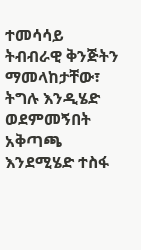ተመሳሳይ ትብብራዊ ቅንጅትን ማመላከታቸው፣ ትግሉ እንዲሄድ ወደምመኝበት አቅጣጫ እንደሚሄድ ተስፋ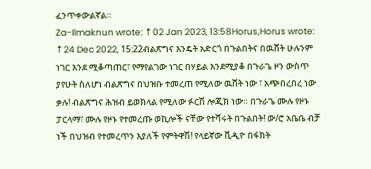ፈንጥቀውልኛል።
Za-Ilmaknun wrote: ↑02 Jan 2023, 13:58Horus,Horus wrote: ↑24 Dec 2022, 15:22ብልጽግና እንዴት አድርጎ በጉልበትና በዉሸት ሁሉንም ነገር እንደ ሚቆጣጠር፣ የማየልገው ነገር በሃይል እንደሚያቆ በጉራጌ ዞን ውስጥ ያየሁት ስለሆነ ብልጽግና በህዝቡ ተመረጠ የሚለው ዉሸት ነው ፣ አጭበረበረ ነው ቃሉ! ብልጽግና ሕዝብ ይወክላል የሚለው ፉርሽ ሎጂክ ነው። በጉራጌ ሙሉ የዞኑ ፓርላማ፣ ሙሉ የዞኑ የተመረጡ ወኪሎች ናቸው የተሻሩት በጉልበት! ው/ሮ አቤቤ ብቻ ነች በህዝብ የተመረጥን እያለች የምትዋሽ! የላይኛው ቪዲዮ በፋክት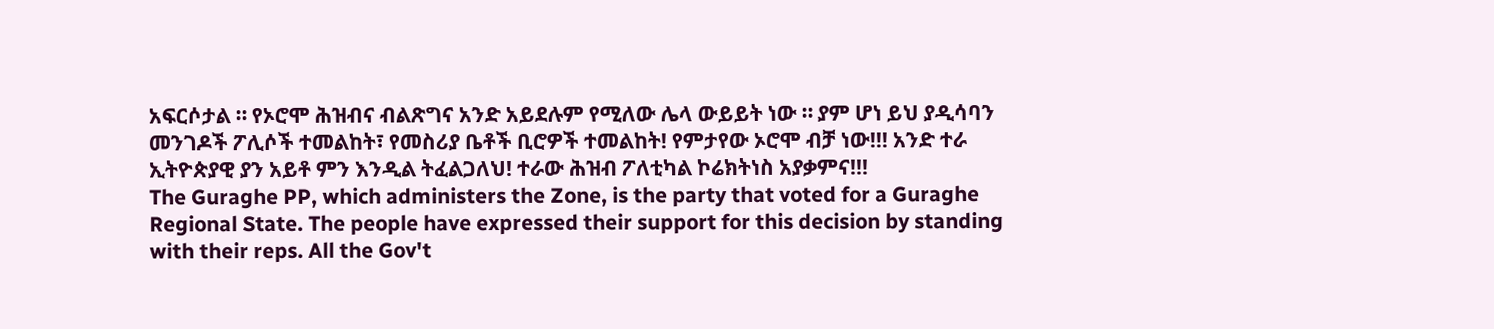አፍርሶታል ። የኦሮሞ ሕዝብና ብልጽግና አንድ አይደሉም የሚለው ሌላ ውይይት ነው ። ያም ሆነ ይህ ያዲሳባን መንገዶች ፖሊሶች ተመልከት፣ የመስሪያ ቤቶች ቢሮዎች ተመልከት! የምታየው ኦሮሞ ብቻ ነው!!! አንድ ተራ ኢትዮጵያዊ ያን አይቶ ምን እንዲል ትፈልጋለህ! ተራው ሕዝብ ፖለቲካል ኮሬክትነስ አያቃምና!!!
The Guraghe PP, which administers the Zone, is the party that voted for a Guraghe Regional State. The people have expressed their support for this decision by standing with their reps. All the Gov't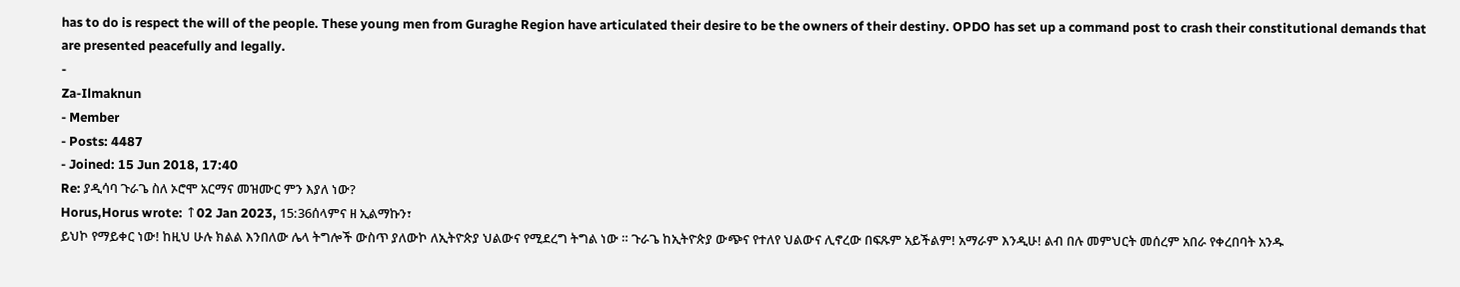has to do is respect the will of the people. These young men from Guraghe Region have articulated their desire to be the owners of their destiny. OPDO has set up a command post to crash their constitutional demands that are presented peacefully and legally.
-
Za-Ilmaknun
- Member
- Posts: 4487
- Joined: 15 Jun 2018, 17:40
Re: ያዲሳባ ጉራጌ ስለ ኦሮሞ አርማና መዝሙር ምን እያለ ነው?
Horus,Horus wrote: ↑02 Jan 2023, 15:36ሰላምና ዘ ኢልማኩን፣
ይህኮ የማይቀር ነው! ከዚህ ሁሉ ክልል እንበለው ሌላ ትግሎች ውስጥ ያለውኮ ለኢትዮጵያ ህልውና የሚደረግ ትግል ነው ። ጉራጌ ከኢትዮጵያ ውጭና የተለየ ህልውና ሊኖረው በፍጹም አይችልም! አማራም እንዲሁ! ልብ በሉ መምህርት መሰረም አበራ የቀረበባት አንዱ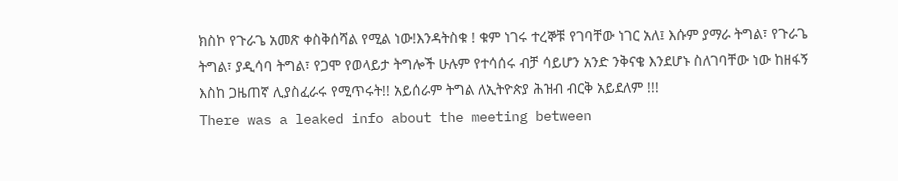ክስኮ የጉራጌ አመጽ ቀስቅሰሻል የሚል ነው!እንዳትስቁ ! ቁም ነገሩ ተረኞቹ የገባቸው ነገር አለ፤ እሱም ያማራ ትግል፣ የጉራጌ ትግል፣ ያዲሳባ ትግል፣ የጋሞ የወላይታ ትግሎች ሁሉም የተሳሰሩ ብቻ ሳይሆን አንድ ንቅናቄ እንደሆኑ ስለገባቸው ነው ከዘፋኝ እስከ ጋዜጠኛ ሊያስፈራሩ የሚጥሩት!! አይሰራም ትግል ለኢትዮጵያ ሕዝብ ብርቅ አይደለም !!!
There was a leaked info about the meeting between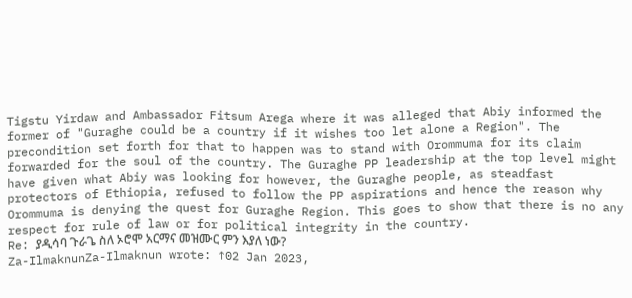Tigstu Yirdaw and Ambassador Fitsum Arega where it was alleged that Abiy informed the former of "Guraghe could be a country if it wishes too let alone a Region". The precondition set forth for that to happen was to stand with Orommuma for its claim forwarded for the soul of the country. The Guraghe PP leadership at the top level might have given what Abiy was looking for however, the Guraghe people, as steadfast protectors of Ethiopia, refused to follow the PP aspirations and hence the reason why Orommuma is denying the quest for Guraghe Region. This goes to show that there is no any respect for rule of law or for political integrity in the country.
Re: ያዲሳባ ጉራጌ ስለ ኦሮሞ አርማና መዝሙር ምን እያለ ነው?
Za-IlmaknunZa-Ilmaknun wrote: ↑02 Jan 2023,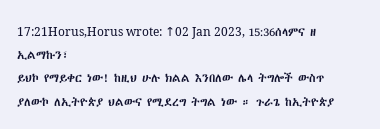17:21Horus,Horus wrote: ↑02 Jan 2023, 15:36ሰላምና ዘ ኢልማኩን፣
ይህኮ የማይቀር ነው! ከዚህ ሁሉ ክልል እንበለው ሌላ ትግሎች ውስጥ ያለውኮ ለኢትዮጵያ ህልውና የሚደረግ ትግል ነው ። ጉራጌ ከኢትዮጵያ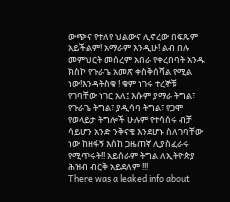ውጭና የተለየ ህልውና ሊኖረው በፍጹም አይችልም! አማራም እንዲሁ! ልብ በሉ መምህርት መሰረም አበራ የቀረበባት አንዱ ክስኮ የጉራጌ አመጽ ቀስቅሰሻል የሚል ነው!እንዳትስቁ ! ቁም ነገሩ ተረኞቹ የገባቸው ነገር አለ፤ እሱም ያማራ ትግል፣ የጉራጌ ትግል፣ ያዲሳባ ትግል፣ የጋሞ የወላይታ ትግሎች ሁሉም የተሳሰሩ ብቻ ሳይሆን አንድ ንቅናቄ እንደሆኑ ስለገባቸው ነው ከዘፋኝ እስከ ጋዜጠኛ ሊያስፈራሩ የሚጥሩት!! አይሰራም ትግል ለኢትዮጵያ ሕዝብ ብርቅ አይደለም !!!
There was a leaked info about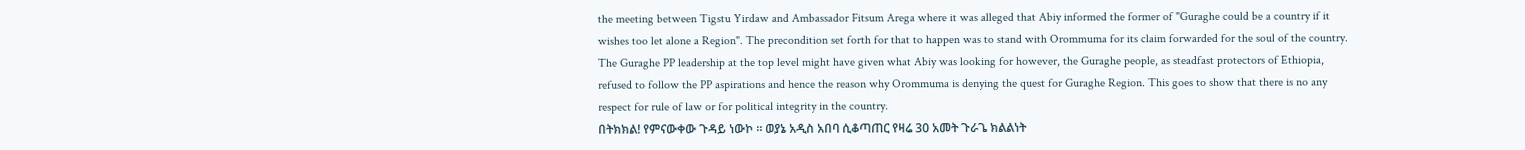the meeting between Tigstu Yirdaw and Ambassador Fitsum Arega where it was alleged that Abiy informed the former of "Guraghe could be a country if it wishes too let alone a Region". The precondition set forth for that to happen was to stand with Orommuma for its claim forwarded for the soul of the country. The Guraghe PP leadership at the top level might have given what Abiy was looking for however, the Guraghe people, as steadfast protectors of Ethiopia, refused to follow the PP aspirations and hence the reason why Orommuma is denying the quest for Guraghe Region. This goes to show that there is no any respect for rule of law or for political integrity in the country.
በትክክል! የምናውቀው ጉዳይ ነውኮ ። ወያኔ አዲስ አበባ ሲቆጣጠር የዛሬ 30 አመት ጉራጌ ክልልነት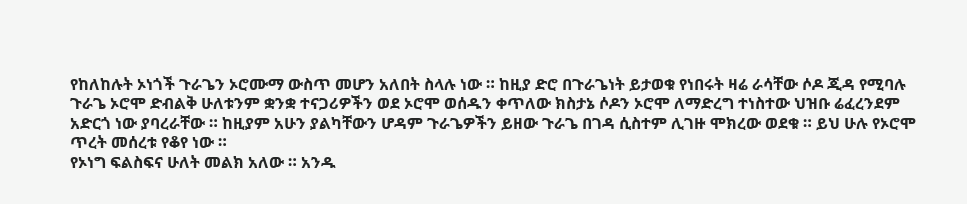የከለከሉት ኦነጎች ጉራጌን ኦሮሙማ ውስጥ መሆን አለበት ስላሉ ነው ። ከዚያ ድሮ በጉራጌነት ይታወቁ የነበሩት ዛሬ ራሳቸው ሶዶ ጂዳ የሚባሉ ጉራጌ ኦሮሞ ድብልቅ ሁለቱንም ቋንቋ ተናጋሪዎችን ወደ ኦሮሞ ወሰዱን ቀጥለው ክስታኔ ሶዶን ኦሮሞ ለማድረግ ተነስተው ህዝቡ ሬፈረንደም አድርጎ ነው ያባረራቸው ። ከዚያም አሁን ያልካቸውን ሆዳም ጉራጌዎችን ይዘው ጉራጌ በገዳ ሲስተም ሊገዙ ሞክረው ወደቁ ። ይህ ሁሉ የኦሮሞ ጥረት መሰረቱ የቆየ ነው ።
የኦነግ ፍልስፍና ሁለት መልክ አለው ። አንዱ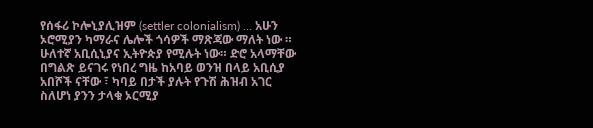የሰፋሪ ኮሎኒያሊዝም (settler colonialism) ... አሁን ኦሮሚያን ካማራና ሌሎች ጎሳዎች ማጽጃው ማለት ነው ። ሁለተኛ አቢሲኒያና ኢትዮጵያ የሚሉት ነው። ድሮ አላማቸው በግልጽ ይናገሩ የነበረ ግዜ ከአባይ ወንዝ በላይ አቢሲያ አበሾች ናቸው ፣ ካባይ በታች ያሉት የጉሽ ሕዝብ አገር ስለሆነ ያንን ታላቁ ኦርሚያ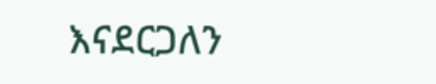እናደርጋለን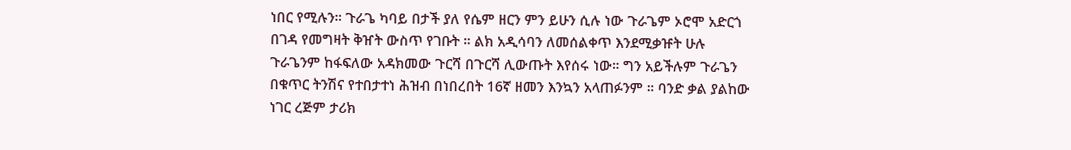ነበር የሚሉን። ጉራጌ ካባይ በታች ያለ የሴም ዘርን ምን ይሁን ሲሉ ነው ጉራጌም ኦሮሞ አድርጎ በገዳ የመግዛት ቅዠት ውስጥ የገቡት ። ልክ አዲሳባን ለመሰልቀጥ እንደሚቃዡት ሁሉ ጉራጌንም ከፋፍለው አዳክመው ጉርሻ በጉርሻ ሊውጡት እየሰሩ ነው። ግን አይችሉም ጉራጌን በቁጥር ትንሽና የተበታተነ ሕዝብ በነበረበት 16ኛ ዘመን እንኳን አላጠፉንም ። ባንድ ቃል ያልከው ነገር ረጅም ታሪክ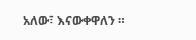አለው፣ እናውቀዋለን ።